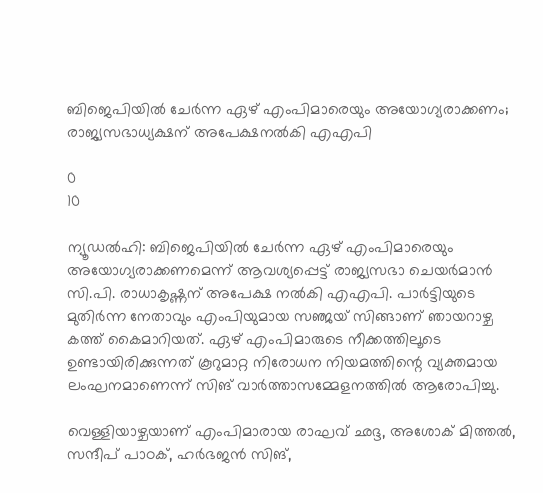ബിജെപിയിൽ ചേർന്ന ഏഴ് എംപിമാരെയും അയോഗ്യരാക്കണം; രാജ്യസഭാധ്യക്ഷന് അപേക്ഷനൽകി എഎപി

0
10

ന്യൂഡൽഹി: ബിജെപിയിൽ ചേർന്ന ഏഴ് എംപിമാരെയും അയോഗ്യരാക്കണമെന്ന് ആവശ്യപ്പെട്ട് രാജ്യസഭാ ചെയർമാൻ സി.പി. രാധാകൃഷ്ണന് അപേക്ഷ നൽകി എഎപി. പാർട്ടിയുടെ മുതിർന്ന നേതാവും എംപിയുമായ സഞ്ജയ് സിങ്ങാണ് ഞായറാഴ്ച കത്ത് കൈമാറിയത്. ഏഴ് എംപിമാരുടെ നീക്കത്തിലൂടെ ഉണ്ടായിരിക്കുന്നത് കൂറുമാറ്റ നിരോധന നിയമത്തിന്റെ വ്യക്തമായ ലംഘനമാണെന്ന് സിങ് വാർത്താസമ്മേളനത്തിൽ ആരോപിച്ചു.

വെള്ളിയാഴ്ചയാണ് എംപിമാരായ രാഘവ് ഛദ്ദ, അശോക് മിത്തൽ, സന്ദീപ് പാഠക്, ഹർഭജൻ സിങ്,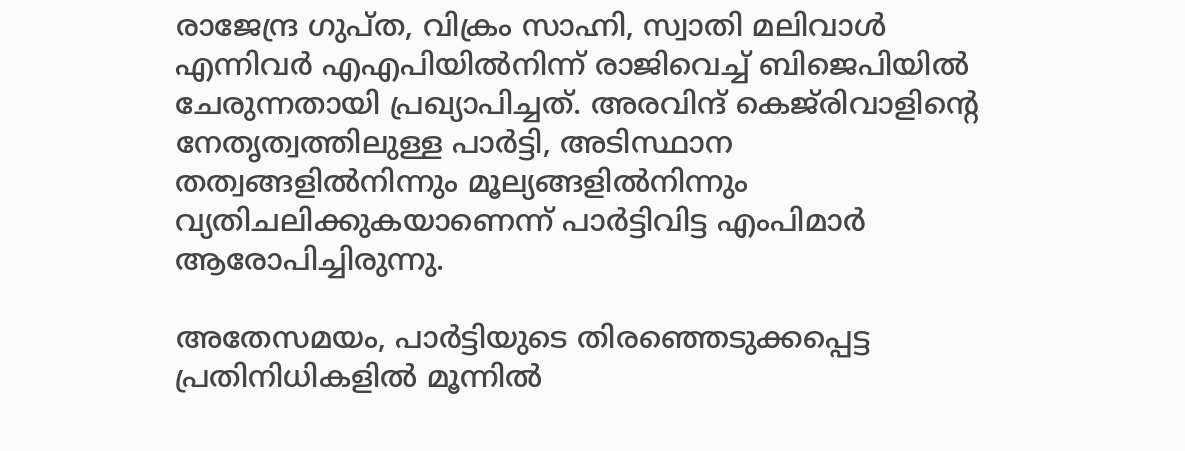രാജേന്ദ്ര ഗുപ്ത, വിക്രം സാഹ്നി, സ്വാതി മലിവാൾ എന്നിവർ എഎപിയിൽനിന്ന് രാജിവെച്ച് ബിജെപിയിൽ ചേരുന്നതായി പ്രഖ്യാപിച്ചത്. അരവിന്ദ് കെജ്‌രിവാളിന്റെ നേതൃത്വത്തിലുള്ള പാർട്ടി, അടിസ്ഥാന തത്വങ്ങളിൽനിന്നും മൂല്യങ്ങളിൽനിന്നും വ്യതിചലിക്കുകയാണെന്ന് പാർട്ടിവിട്ട എംപിമാർ ആരോപിച്ചിരുന്നു.

അതേസമയം, പാർട്ടിയുടെ തിരഞ്ഞെടുക്കപ്പെട്ട പ്രതിനിധികളിൽ മൂന്നിൽ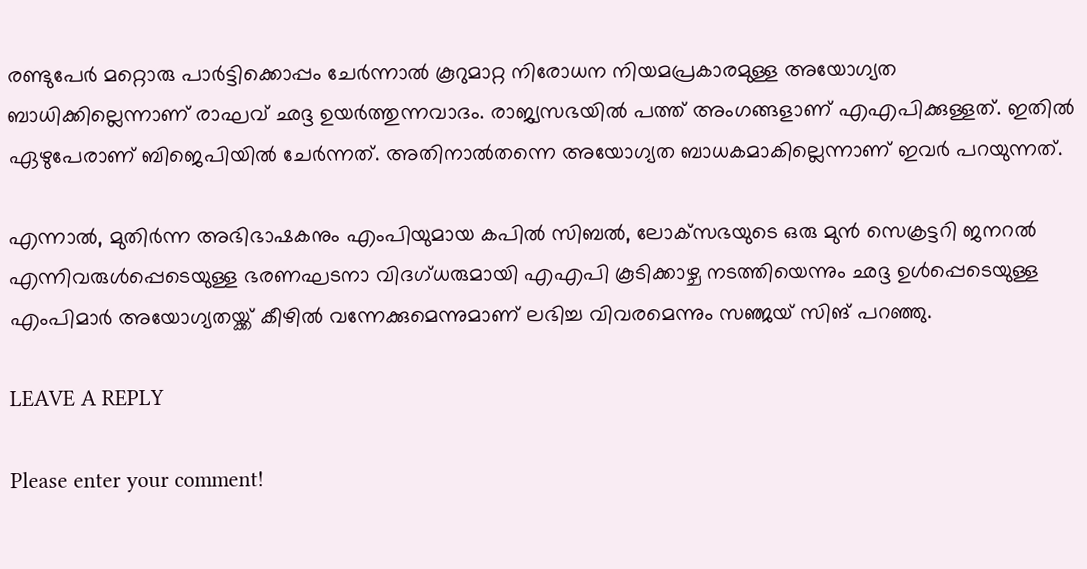രണ്ടുപേർ മറ്റൊരു പാർട്ടിക്കൊപ്പം ചേർന്നാൽ കൂറുമാറ്റ നിരോധന നിയമപ്രകാരമുള്ള അയോഗ്യത ബാധിക്കില്ലെന്നാണ് രാഘവ് ഛദ്ദ ഉയർത്തുന്നവാദം. രാജ്യസഭയിൽ പത്ത് അംഗങ്ങളാണ് എഎപിക്കുള്ളത്. ഇതിൽ ഏഴുപേരാണ് ബിജെപിയിൽ ചേർന്നത്. അതിനാൽതന്നെ അയോഗ്യത ബാധകമാകില്ലെന്നാണ് ഇവർ പറയുന്നത്.

എന്നാൽ, മുതിർന്ന അഭിഭാഷകനും എംപിയുമായ കപിൽ സിബൽ, ലോക്‌സഭയുടെ ഒരു മുൻ സെക്രട്ടറി ജനറൽ എന്നിവരുൾപ്പെടെയുള്ള ഭരണഘടനാ വിദഗ്ധരുമായി എഎപി കൂടിക്കാഴ്ച നടത്തിയെന്നും ഛദ്ദ ഉൾപ്പെടെയുള്ള എംപിമാർ അയോഗ്യതയ്ക്ക് കീഴിൽ വന്നേക്കുമെന്നുമാണ് ലഭിച്ച വിവരമെന്നും സഞ്ജയ് സിങ് പറഞ്ഞു.

LEAVE A REPLY

Please enter your comment!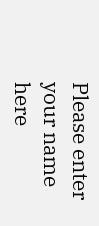Please enter your name here